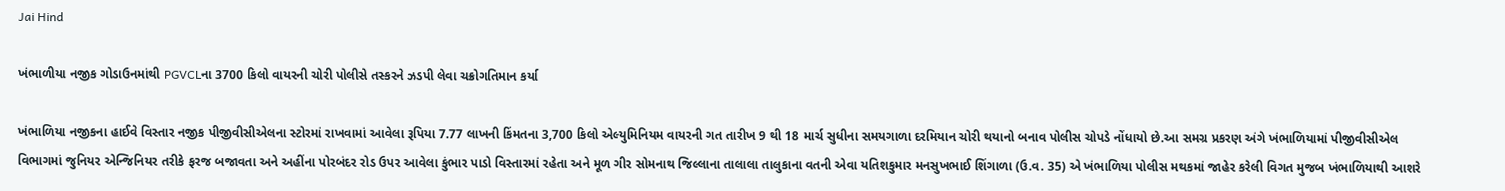Jai Hind

ખંભાળીયા નજીક ગોડાઉનમાંથી PGVCLના 3700 કિલો વાયરની ચોરી પોલીસે તસ્કરને ઝડપી લેવા ચક્રોગતિમાન કર્યા

ખંભાળિયા નજીકના હાઈવે વિસ્તાર નજીક પીજીવીસીએલના સ્ટોરમાં રાખવામાં આવેલા રૂપિયા 7.77 લાખની કિંમતના 3,700 કિલો એલ્યુમિનિયમ વાયરની ગત તારીખ 9 થી 18 માર્ચ સુધીના સમયગાળા દરમિયાન ચોરી થયાનો બનાવ પોલીસ ચોપડે નોંધાયો છે.આ સમગ્ર પ્રકરણ અંગે ખંભાળિયામાં પીજીવીસીએલ વિભાગમાં જુનિયર એન્જિનિયર તરીકે ફરજ બજાવતા અને અહીંના પોરબંદર રોડ ઉપર આવેલા કુંભાર પાડો વિસ્તારમાં રહેતા અને મૂળ ગીર સોમનાથ જિલ્લાના તાલાલા તાલુકાના વતની એવા યતિશકુમાર મનસુખભાઈ શિંગાળા (ઉ.વ. 35) એ ખંભાળિયા પોલીસ મથકમાં જાહેર કરેલી વિગત મુજબ ખંભાળિયાથી આશરે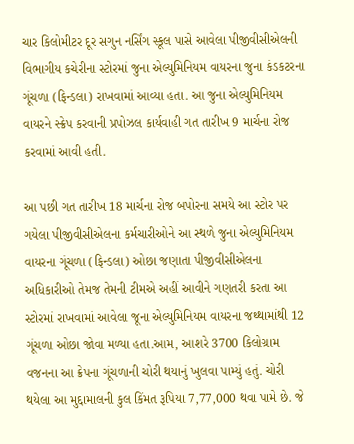ચાર કિલોમીટર દૂર સગુન નર્સિંગ સ્કૂલ પાસે આવેલા પીજીવીસીએલની વિભાગીય કચેરીના સ્ટોરમાં જુના એલ્યુમિનિયમ વાયરના જુના કંડકટરના ગૂંચળા (ફિન્ડલા) રાખવામાં આવ્યા હતા. આ જુના એલ્યુમિનિયમ વાયરને સ્ક્રેપ કરવાની પ્રપોઝલ કાર્યવાહી ગત તારીખ 9 માર્ચના રોજ કરવામાં આવી હતી.

આ પછી ગત તારીખ 18 માર્ચના રોજ બપોરના સમયે આ સ્ટોર પર ગયેલા પીજીવીસીએલના કર્મચારીઓને આ સ્થળે જુના એલ્યુમિનિયમ વાયરના ગૂંચળા (ફિન્ડલા) ઓછા જણાતા પીજીવીસીએલના અધિકારીઓ તેમજ તેમની ટીમએ અહીં આવીને ગણતરી કરતા આ સ્ટોરમાં રાખવામાં આવેલા જૂના એલ્યુમિનિયમ વાયરના જથ્થામાંથી 12 ગૂંચળા ઓછા જોવા મળ્યા હતા.આમ, આશરે 3700 કિલોગ્રામ વજનના આ ક્રેપના ગૂંચળાની ચોરી થયાનું ખુલવા પામ્યું હતું. ચોરી થયેલા આ મુદ્દામાલની કુલ કિંમત રૂપિયા 7,77,000 થવા પામે છે. જે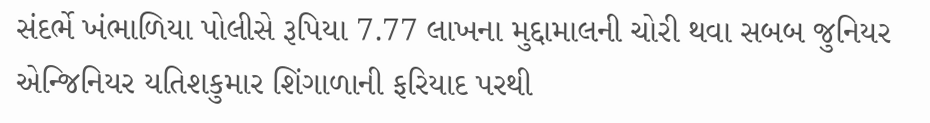સંદર્ભે ખંભાળિયા પોલીસે રૂપિયા 7.77 લાખના મુદ્દામાલની ચોરી થવા સબબ જુનિયર એન્જિનિયર યતિશકુમાર શિંગાળાની ફરિયાદ પરથી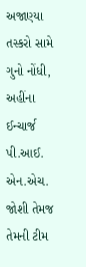અજાણ્યા તસ્કરો સામે ગુનો નોંધી, અહીંના ઈન્ચાર્જ પી.આઈ. એન.એચ. જોશી તેમજ તેમની ટીમ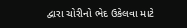દ્વારા ચોરીનો ભેદ ઉકેલવા માટે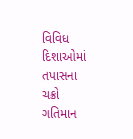વિવિધ દિશાઓમાં તપાસના ચક્રો ગતિમાન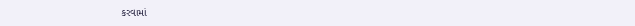કરવામાં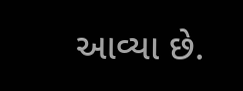આવ્યા છે.